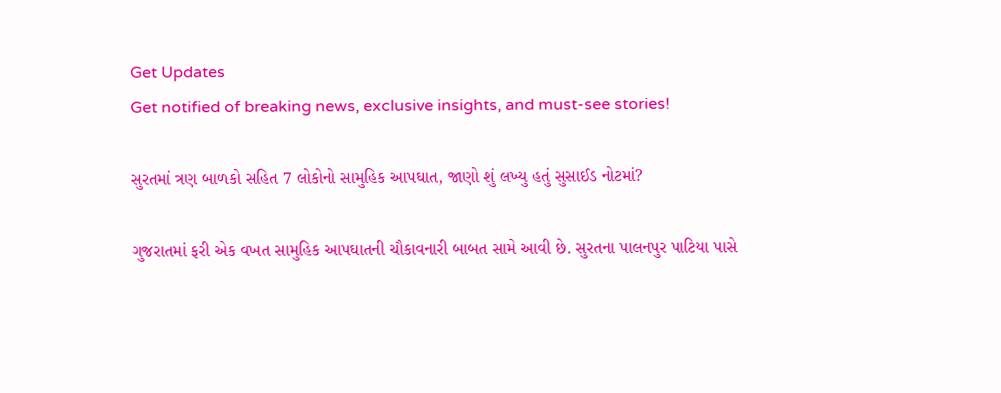Get Updates
Get notified of breaking news, exclusive insights, and must-see stories!

સુરતમાં ત્રણ બાળકો સહિત 7 લોકોનો સામુહિક આપઘાત, જાણો શું લખ્યુ હતું સુસાઈડ નોટમાં?

ગુજરાતમાં ફરી એક વખત સામુહિક આપઘાતની ચૌકાવનારી બાબત સામે આવી છે. સુરતના પાલનપુર પાટિયા પાસે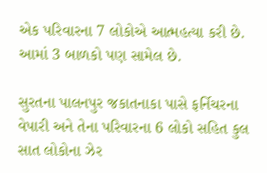એક પરિવારના 7 લોકોએ આત્મહત્યા કરી છે. આમાં 3 બાળકો પણ સામેલ છે.

સુરતના પાલનપુર જકાતનાકા પાસે ફર્નિચરના વેપારી અને તેના પરિવારના 6 લોકો સહિત કુલ સાત લોકોના ઝેર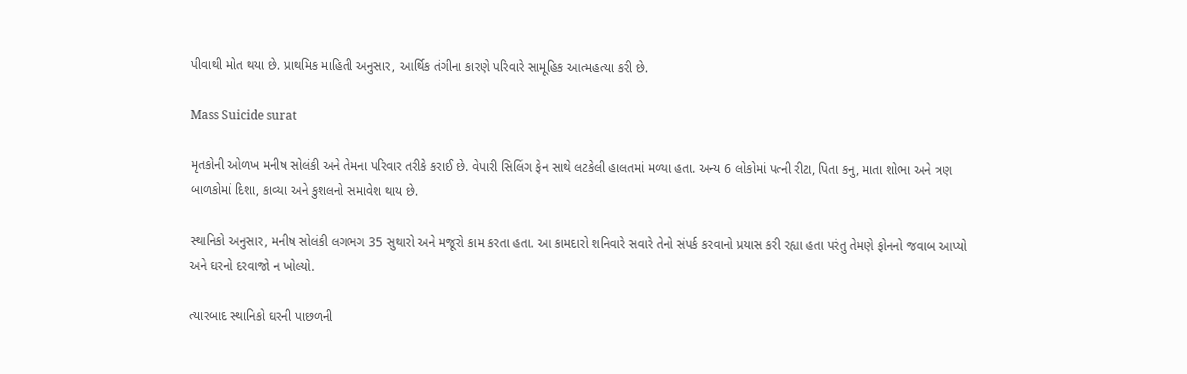પીવાથી મોત થયા છે. પ્રાથમિક માહિતી અનુસાર, આર્થિક તંગીના કારણે પરિવારે સામૂહિક આત્મહત્યા કરી છે.

Mass Suicide surat

મૃતકોની ઓળખ મનીષ સોલંકી અને તેમના પરિવાર તરીકે કરાઈ છે. વેપારી સિલિંગ ફેન સાથે લટકેલી હાલતમાં મળ્યા હતા. અન્ય 6 લોકોમાં પત્ની રીટા, પિતા કનુ, માતા શોભા અને ત્રણ બાળકોમાં દિશા, કાવ્યા અને કુશલનો સમાવેશ થાય છે.

સ્થાનિકો અનુસાર, મનીષ સોલંકી લગભગ 35 સુથારો અને મજૂરો કામ કરતા હતા. આ કામદારો શનિવારે સવારે તેનો સંપર્ક કરવાનો પ્રયાસ કરી રહ્યા હતા પરંતુ તેમણે ફોનનો જવાબ આપ્યો અને ઘરનો દરવાજો ન ખોલ્યો.

ત્યારબાદ સ્થાનિકો ઘરની પાછળની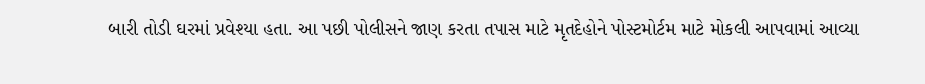બારી તોડી ઘરમાં પ્રવેશ્યા હતા. આ પછી પોલીસને જાણ કરતા તપાસ માટે મૃતદેહોને પોસ્ટમોર્ટમ માટે મોકલી આપવામાં આવ્યા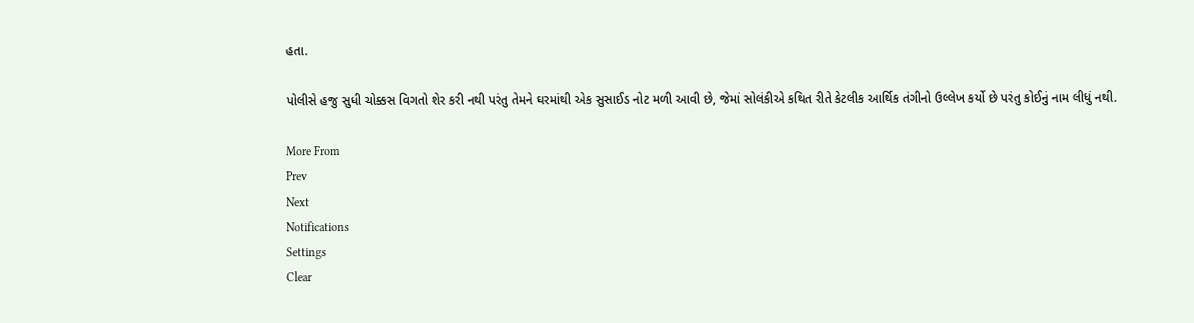હતા.

પોલીસે હજુ સુધી ચોક્કસ વિગતો શેર કરી નથી પરંતુ તેમને ઘરમાંથી એક સુસાઈડ નોટ મળી આવી છે, જેમાં સોલંકીએ કથિત રીતે કેટલીક આર્થિક તંગીનો ઉલ્લેખ કર્યો છે પરંતુ કોઈનું નામ લીધું નથી.

More From
Prev
Next
Notifications
Settings
Clear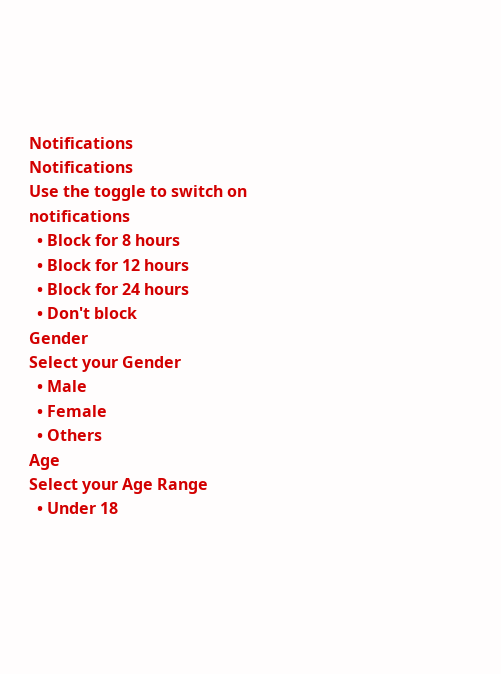Notifications
Notifications
Use the toggle to switch on notifications
  • Block for 8 hours
  • Block for 12 hours
  • Block for 24 hours
  • Don't block
Gender
Select your Gender
  • Male
  • Female
  • Others
Age
Select your Age Range
  • Under 18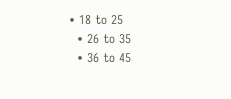• 18 to 25
  • 26 to 35
  • 36 to 45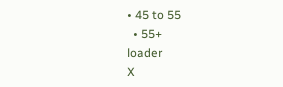• 45 to 55
  • 55+
loader
X